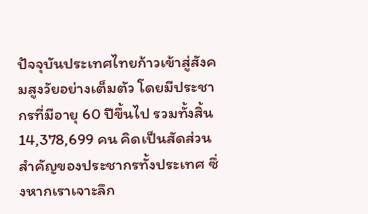ปัจจุบันประเทศไทยก้าวเข้าสู่สังคมสูงวัยอย่างเต็มตัว โดยมีประชากรที่มีอายุ 60 ปีขึ้นไป รวมทั้งสิ้น 14,378,699 คน คิดเป็นสัดส่วนสำคัญของประชากรทั้งประเทศ ซึ่งหากเราเจาะลึก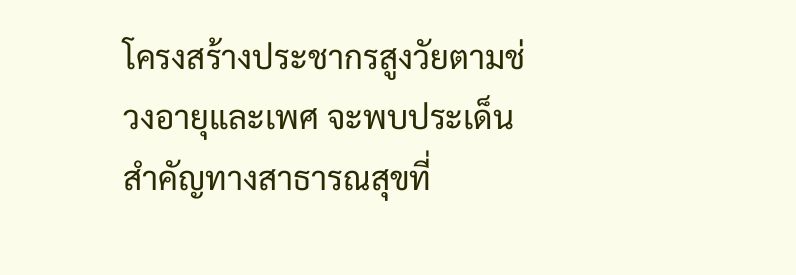โครงสร้างประชากรสูงวัยตามช่วงอายุและเพศ จะพบประเด็นสำคัญทางสาธารณสุขที่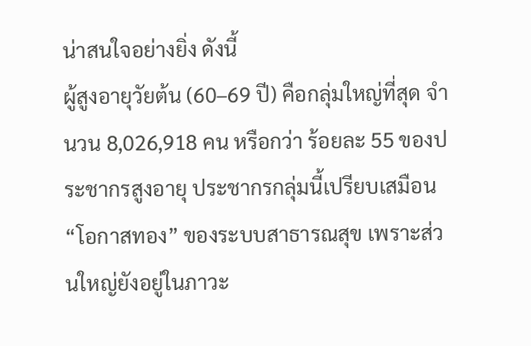น่าสนใจอย่างยิ่ง ดังนี้
ผู้สูงอายุวัยต้น (60–69 ปี) คือกลุ่มใหญ่ที่สุด จำนวน 8,026,918 คน หรือกว่า ร้อยละ 55 ของประชากรสูงอายุ ประชากรกลุ่มนี้เปรียบเสมือน “โอกาสทอง” ของระบบสาธารณสุข เพราะส่วนใหญ่ยังอยู่ในภาวะ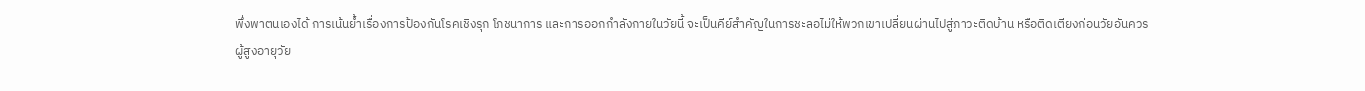พึ่งพาตนเองได้ การเน้นย้ำเรื่องการป้องกันโรคเชิงรุก โภชนาการ และการออกกำลังกายในวัยนี้ จะเป็นคีย์สำคัญในการชะลอไม่ให้พวกเขาเปลี่ยนผ่านไปสู่ภาวะติดบ้าน หรือติดเตียงก่อนวัยอันควร
ผู้สูงอายุวัย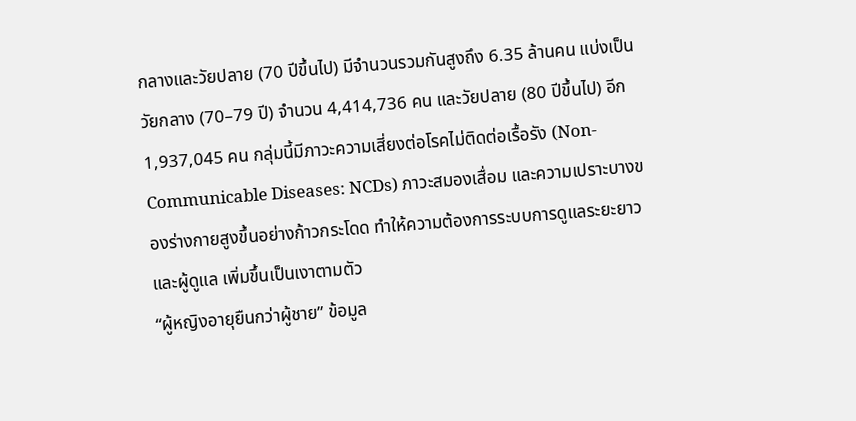กลางและวัยปลาย (70 ปีขึ้นไป) มีจำนวนรวมกันสูงถึง 6.35 ล้านคน แบ่งเป็นวัยกลาง (70–79 ปี) จำนวน 4,414,736 คน และวัยปลาย (80 ปีขึ้นไป) อีก 1,937,045 คน กลุ่มนี้มีภาวะความเสี่ยงต่อโรคไม่ติดต่อเรื้อรัง (Non-Communicable Diseases: NCDs) ภาวะสมองเสื่อม และความเปราะบางของร่างกายสูงขึ้นอย่างก้าวกระโดด ทำให้ความต้องการระบบการดูแลระยะยาว และผู้ดูแล เพิ่มขึ้นเป็นเงาตามตัว
“ผู้หญิงอายุยืนกว่าผู้ชาย” ข้อมูล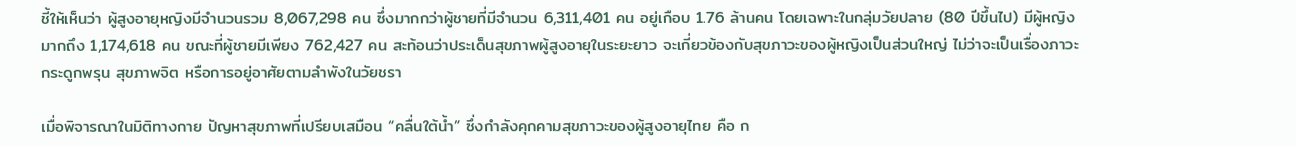ชี้ให้เห็นว่า ผู้สูงอายุหญิงมีจำนวนรวม 8,067,298 คน ซึ่งมากกว่าผู้ชายที่มีจำนวน 6,311,401 คน อยู่เกือบ 1.76 ล้านคน โดยเฉพาะในกลุ่มวัยปลาย (80 ปีขึ้นไป) มีผู้หญิงมากถึง 1,174,618 คน ขณะที่ผู้ชายมีเพียง 762,427 คน สะท้อนว่าประเด็นสุขภาพผู้สูงอายุในระยะยาว จะเกี่ยวข้องกับสุขภาวะของผู้หญิงเป็นส่วนใหญ่ ไม่ว่าจะเป็นเรื่องภาวะกระดูกพรุน สุขภาพจิต หรือการอยู่อาศัยตามลำพังในวัยชรา

เมื่อพิจารณาในมิติทางกาย ปัญหาสุขภาพที่เปรียบเสมือน “คลื่นใต้น้ำ” ซึ่งกำลังคุกคามสุขภาวะของผู้สูงอายุไทย คือ ก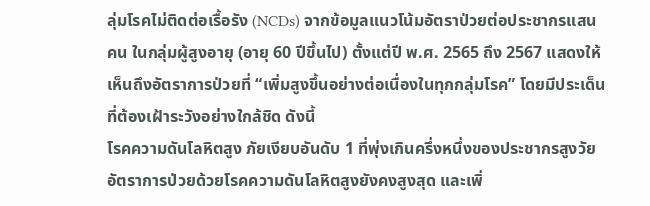ลุ่มโรคไม่ติดต่อเรื้อรัง (NCDs) จากข้อมูลแนวโน้มอัตราป่วยต่อประชากรแสนคน ในกลุ่มผู้สูงอายุ (อายุ 60 ปีขึ้นไป) ตั้งแต่ปี พ.ศ. 2565 ถึง 2567 แสดงให้เห็นถึงอัตราการป่วยที่ “เพิ่มสูงขึ้นอย่างต่อเนื่องในทุกกลุ่มโรค” โดยมีประเด็นที่ต้องเฝ้าระวังอย่างใกล้ชิด ดังนี้
โรคความดันโลหิตสูง ภัยเงียบอันดับ 1 ที่พุ่งเกินครึ่งหนึ่งของประชากรสูงวัย อัตราการป่วยด้วยโรคความดันโลหิตสูงยังคงสูงสุด และเพิ่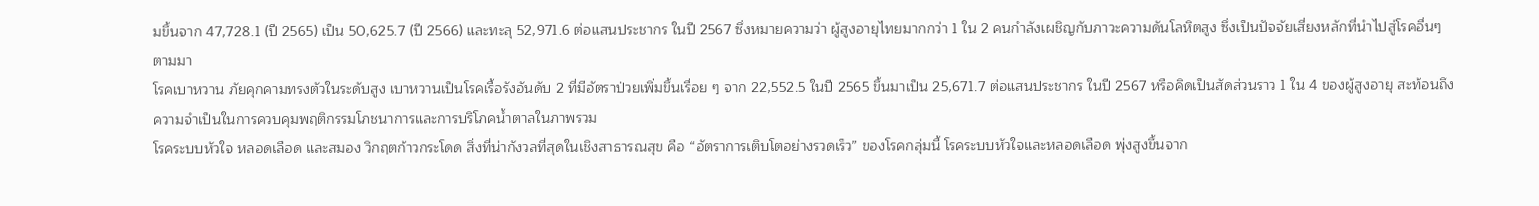มขึ้นจาก 47,728.1 (ปี 2565) เป็น 50,625.7 (ปี 2566) และทะลุ 52,971.6 ต่อแสนประชากร ในปี 2567 ซึ่งหมายความว่า ผู้สูงอายุไทยมากกว่า 1 ใน 2 คนกำลังเผชิญกับภาวะความดันโลหิตสูง ซึ่งเป็นปัจจัยเสี่ยงหลักที่นำไปสู่โรคอื่นๆ ตามมา
โรคเบาหวาน ภัยคุกคามทรงตัวในระดับสูง เบาหวานเป็นโรคเรื้อรังอันดับ 2 ที่มีอัตราป่วยเพิ่มขึ้นเรื่อย ๆ จาก 22,552.5 ในปี 2565 ขึ้นมาเป็น 25,671.7 ต่อแสนประชากร ในปี 2567 หรือคิดเป็นสัดส่วนราว 1 ใน 4 ของผู้สูงอายุ สะท้อนถึงความจำเป็นในการควบคุมพฤติกรรมโภชนาการและการบริโภคน้ำตาลในภาพรวม
โรคระบบหัวใจ หลอดเลือด และสมอง วิกฤตก้าวกระโดด สิ่งที่น่ากังวลที่สุดในเชิงสาธารณสุข คือ “อัตราการเติบโตอย่างรวดเร็ว” ของโรคกลุ่มนี้ โรคระบบหัวใจและหลอดเลือด พุ่งสูงขึ้นจาก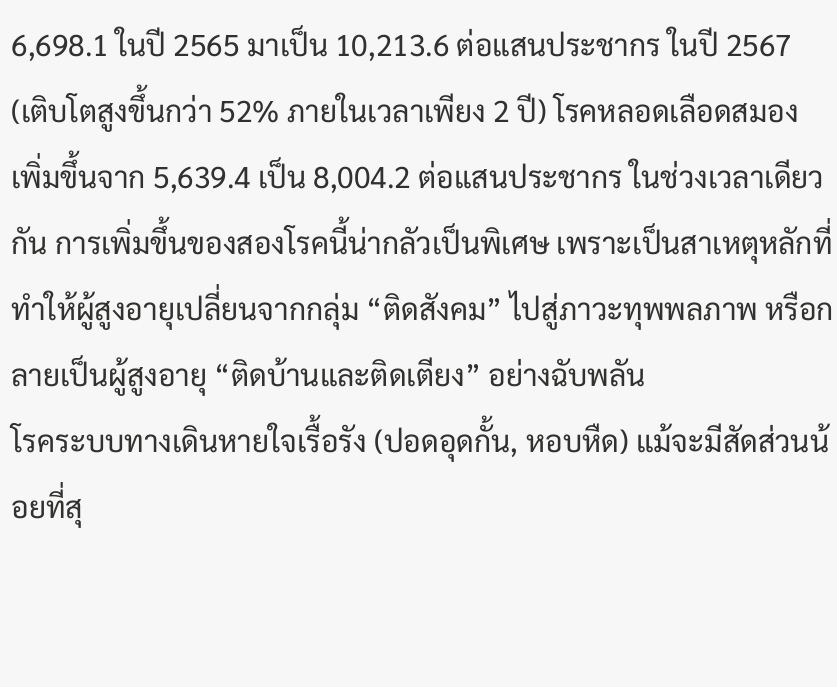6,698.1 ในปี 2565 มาเป็น 10,213.6 ต่อแสนประชากร ในปี 2567 (เติบโตสูงขึ้นกว่า 52% ภายในเวลาเพียง 2 ปี) โรคหลอดเลือดสมอง เพิ่มขึ้นจาก 5,639.4 เป็น 8,004.2 ต่อแสนประชากร ในช่วงเวลาเดียวกัน การเพิ่มขึ้นของสองโรคนี้น่ากลัวเป็นพิเศษ เพราะเป็นสาเหตุหลักที่ทำให้ผู้สูงอายุเปลี่ยนจากกลุ่ม “ติดสังคม” ไปสู่ภาวะทุพพลภาพ หรือกลายเป็นผู้สูงอายุ “ติดบ้านและติดเตียง” อย่างฉับพลัน
โรคระบบทางเดินหายใจเรื้อรัง (ปอดอุดกั้น, หอบหืด) แม้จะมีสัดส่วนน้อยที่สุ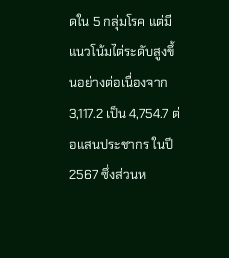ดใน 5 กลุ่มโรค แต่มีแนวโน้มไต่ระดับสูงขึ้นอย่างต่อเนื่องจาก 3,117.2 เป็น 4,754.7 ต่อแสนประชากร ในปี 2567 ซึ่งส่วนห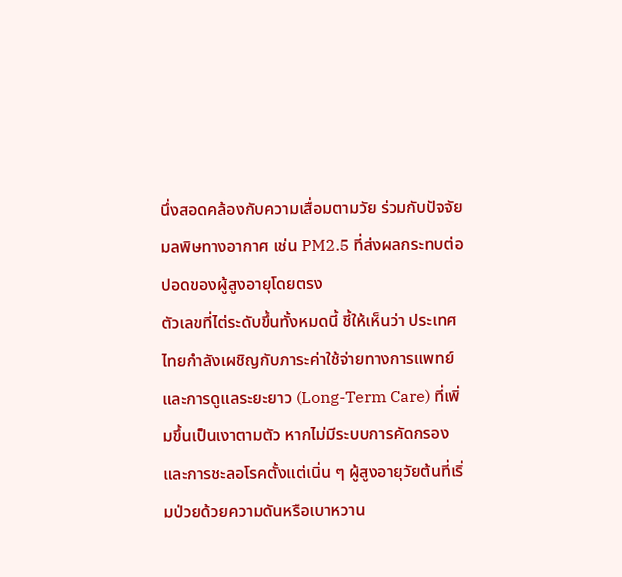นึ่งสอดคล้องกับความเสื่อมตามวัย ร่วมกับปัจจัยมลพิษทางอากาศ เช่น PM2.5 ที่ส่งผลกระทบต่อปอดของผู้สูงอายุโดยตรง
ตัวเลขที่ไต่ระดับขึ้นทั้งหมดนี้ ชี้ให้เห็นว่า ประเทศไทยกำลังเผชิญกับภาระค่าใช้จ่ายทางการแพทย์และการดูแลระยะยาว (Long-Term Care) ที่เพิ่มขึ้นเป็นเงาตามตัว หากไม่มีระบบการคัดกรองและการชะลอโรคตั้งแต่เนิ่น ๆ ผู้สูงอายุวัยต้นที่เริ่มป่วยด้วยความดันหรือเบาหวาน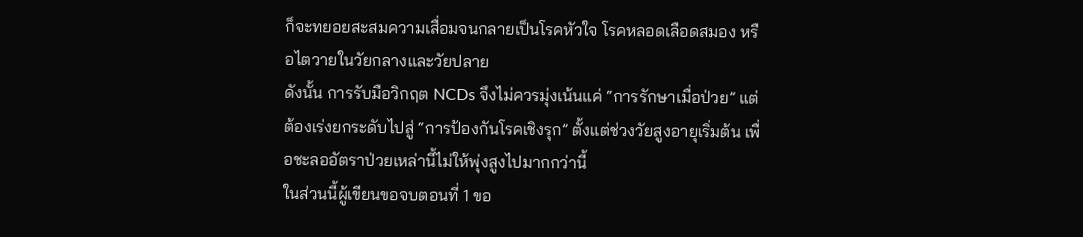ก็จะทยอยสะสมความเสื่อมจนกลายเป็นโรคหัวใจ โรคหลอดเลือดสมอง หรือไตวายในวัยกลางและวัยปลาย
ดังนั้น การรับมือวิกฤต NCDs จึงไม่ควรมุ่งเน้นแค่ “การรักษาเมื่อป่วย” แต่ต้องเร่งยกระดับไปสู่ “การป้องกันโรคเชิงรุก” ตั้งแต่ช่วงวัยสูงอายุเริ่มต้น เพื่อชะลออัตราป่วยเหล่านี้ไม่ให้พุ่งสูงไปมากกว่านี้
ในส่วนนี้ผู้เขียนขอจบตอนที่ 1 ขอ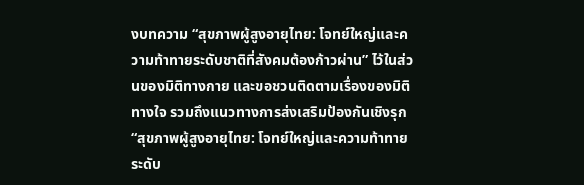งบทความ “สุขภาพผู้สูงอายุไทย: โจทย์ใหญ่และความท้าทายระดับชาติที่สังคมต้องก้าวผ่าน” ไว้ในส่วนของมิติทางกาย และขอชวนติดตามเรื่องของมิติทางใจ รวมถึงแนวทางการส่งเสริมป้องกันเชิงรุก “สุขภาพผู้สูงอายุไทย: โจทย์ใหญ่และความท้าทายระดับ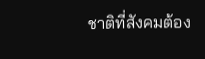ชาติที่สังคมต้อง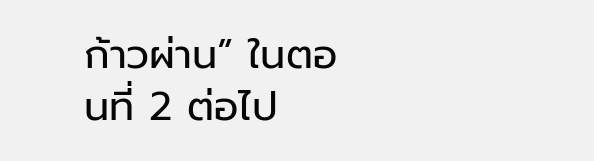ก้าวผ่าน” ในตอนที่ 2 ต่อไป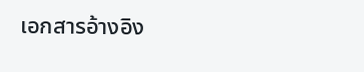เอกสารอ้างอิง